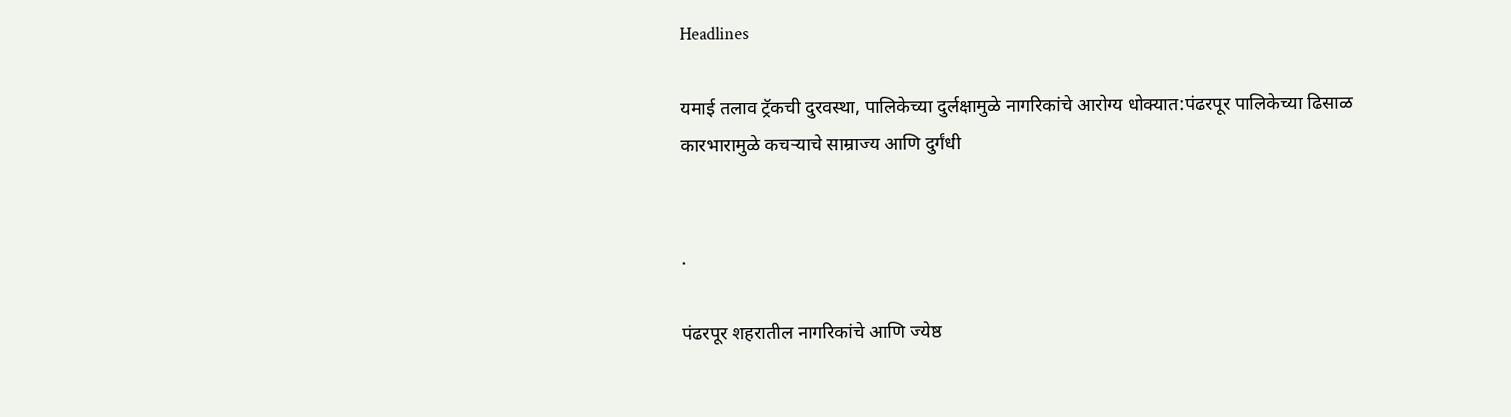Headlines

यमाई तलाव ट्रॅकची दुरवस्था, पालिकेच्या दुर्लक्षामुळे नागरिकांचे आरोग्य धोक्यात:पंढरपूर पालिकेच्या ढिसाळ कारभारामुळे कचऱ्याचे साम्राज्य आणि दुर्गंधी


.

पंढरपूर शहरातील नागरिकांचे आणि ज्येष्ठ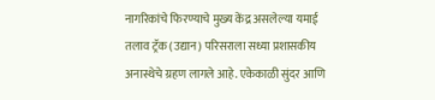नागरिकांचे फिरण्याचे मुख्य केंद्र असलेल्या यमाई तलाव ट्रॅक (उद्यान) परिसराला सध्या प्रशासकीय अनास्थेचे ग्रहण लागले आहे. एकेकाळी सुंदर आणि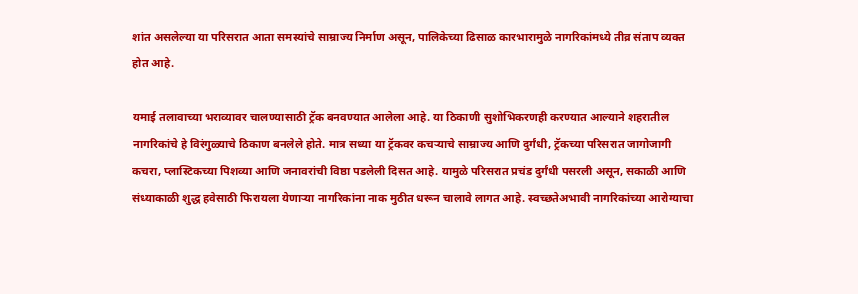शांत असलेल्या या परिसरात आता समस्यांचे साम्राज्य निर्माण असून, पालिकेच्या ढिसाळ कारभारामुळे नागरिकांमध्ये तीव्र संताप व्यक्त होत आहे.

यमाई तलावाच्या भराव्यावर चालण्यासाठी ट्रॅक बनवण्यात आलेला आहे. या ठिकाणी सुशोभिकरणही करण्यात आल्याने शहरातील नागरिकांचे हे विरंगुळ्याचे ठिकाण बनलेले होते. मात्र सध्या या ट्रॅकवर कचऱ्याचे साम्राज्य आणि दुर्गंधी, ट्रॅकच्या परिसरात जागोजागी कचरा, प्लास्टिकच्या पिशव्या आणि जनावरांची विष्ठा पडलेली दिसत आहे. यामुळे परिसरात प्रचंड दुर्गंधी पसरली असून, सकाळी आणि संध्याकाळी शुद्ध हवेसाठी फिरायला येणाऱ्या नागरिकांना नाक मुठीत धरून चालावे लागत आहे. स्वच्छतेअभावी नागरिकांच्या आरोग्याचा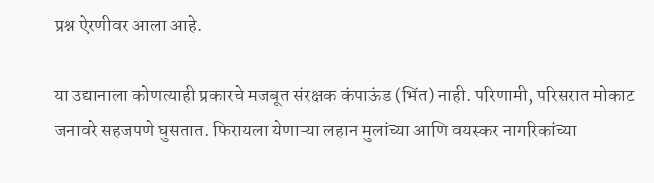प्रश्न ऐरणीवर आला आहे.

या उद्यानाला कोणत्याही प्रकारचे मजबूत संरक्षक कंपाऊंड (भिंत) नाही. परिणामी, परिसरात मोकाट जनावरे सहजपणे घुसतात. फिरायला येणाऱ्या लहान मुलांच्या आणि वयस्कर नागरिकांच्या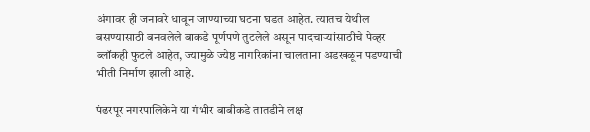अंगावर ही जनावरे धावून जाण्याच्या घटना घडत आहेत. त्यातच येथील बसण्यासाठी बनवलेले बाकडे पूर्णपणे तुटलेले असून पादचाऱ्यांसाठीचे पेव्हर ब्लॉकही फुटले आहेत, ज्यामुळे ज्येष्ठ नागरिकांना चालताना अडखळून पडण्याची भीती निर्माण झाली आहे.

पंढरपूर नगरपालिकेने या गंभीर बाबीकडे तातडीने लक्ष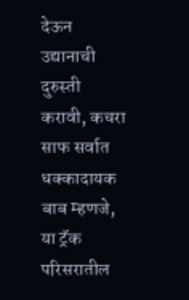देऊन उद्यानाची दुरुस्ती करावी, कचरा साफ सर्वात धक्कादायक बाब म्हणजे, या ट्रॅक परिसरातील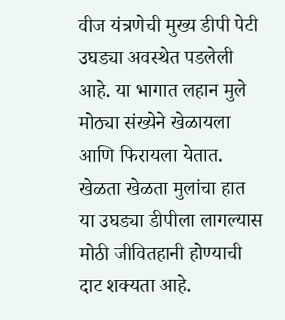वीज यंत्रणेची मुख्य डीपी पेटी उघड्या अवस्थेत पडलेली आहे. या भागात लहान मुले मोठ्या संख्येने खेळायला आणि फिरायला येतात. खेळता खेळता मुलांचा हात या उघड्या डीपीला लागल्यास मोठी जीवितहानी होण्याची दाट शक्यता आहे.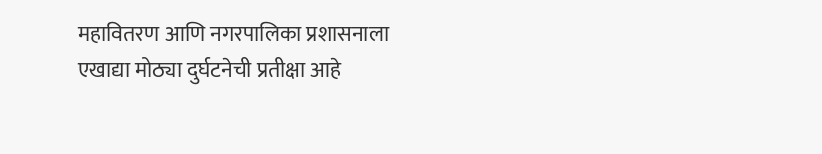महावितरण आणि नगरपालिका प्रशासनाला एखाद्या मोठ्या दुर्घटनेची प्रतीक्षा आहे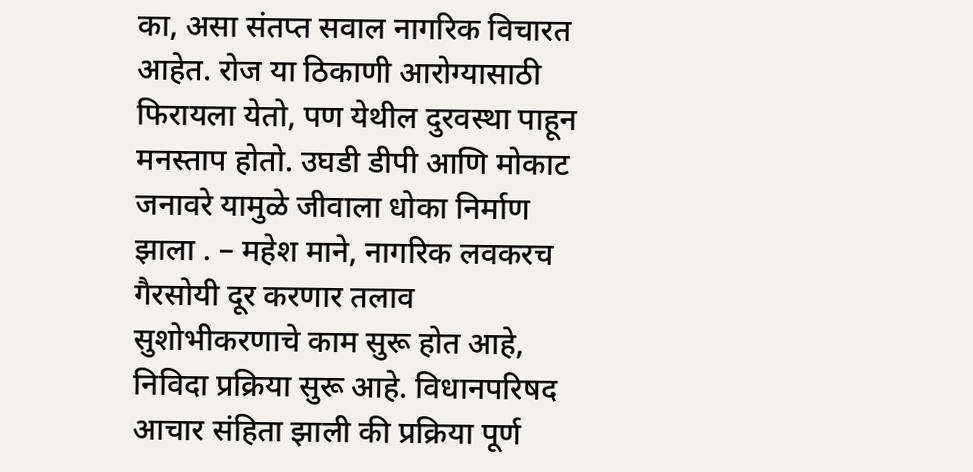का, असा संतप्त सवाल नागरिक विचारत आहेत. रोज या ठिकाणी आरोग्यासाठी फिरायला येतो, पण येथील दुरवस्था पाहून मनस्ताप होतो. उघडी डीपी आणि मोकाट जनावरे यामुळे जीवाला धोका निर्माण झाला . – महेश माने, नागरिक लवकरच गैरसोयी दूर करणार तलाव सुशोभीकरणाचे काम सुरू होत आहे, निविदा प्रक्रिया सुरू आहे. विधानपरिषद आचार संहिता झाली की प्रक्रिया पूर्ण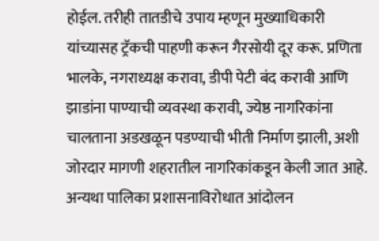होईल. तरीही तातडीचे उपाय म्हणून मुख्याधिकारी यांच्यासह ट्रॅकची पाहणी करून गैरसोयी दूर करू. प्रणिता भालके, नगराध्यक्ष करावा, डीपी पेटी बंद करावी आणि झाडांना पाण्याची व्यवस्था करावी, ज्येष्ठ नागरिकांना चालताना अडखळून पडण्याची भीती निर्माण झाली, अशी जोरदार मागणी शहरातील नागरिकांकडून केली जात आहे. अन्यथा पालिका प्रशासनाविरोधात आंदोलन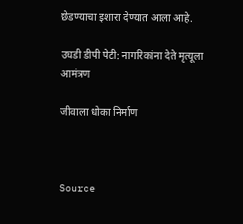छेडण्याचा इशारा देण्यात आला आहे.

उघडी डीपी पेटी: नागरिकांना देते मृत्यूला आमंत्रण

जीवाला धोका निर्माण



Source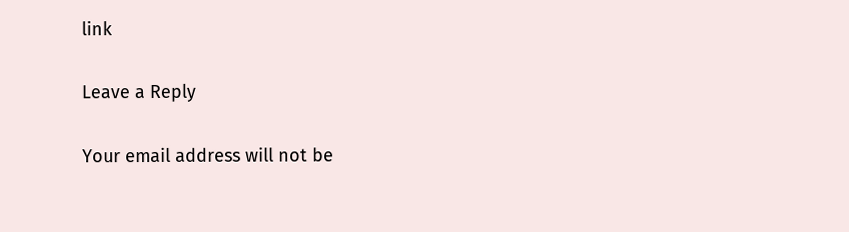link

Leave a Reply

Your email address will not be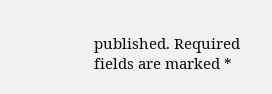published. Required fields are marked *